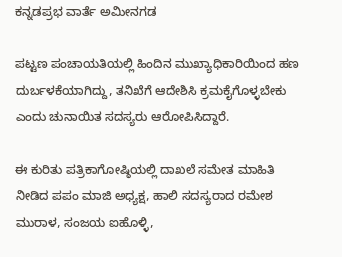ಕನ್ನಡಪ್ರಭ ವಾರ್ತೆ ಅಮೀನಗಡ

ಪಟ್ಟಣ ಪಂಚಾಯತಿಯಲ್ಲಿ ಹಿಂದಿನ ಮುಖ್ಯಾಧಿಕಾರಿಯಿಂದ ಹಣ ದುರ್ಬಳಕೆಯಾಗಿದ್ದು, ತನಿಖೆಗೆ ಆದೇಶಿಸಿ ಕ್ರಮಕೈಗೊಳ್ಳಬೇಕು ಎಂದು ಚುನಾಯಿತ ಸದಸ್ಯರು ಆರೋಪಿಸಿದ್ದಾರೆ.

ಈ ಕುರಿತು ಪತ್ರಿಕಾಗೋಷ್ಠಿಯಲ್ಲಿ ದಾಖಲೆ ಸಮೇತ ಮಾಹಿತಿ ನೀಡಿದ ಪಪಂ ಮಾಜಿ ಅಧ್ಯಕ್ಷ, ಹಾಲಿ ಸದಸ್ಯರಾದ ರಮೇಶ ಮುರಾಳ, ಸಂಜಯ ಐಹೊಳ್ಳಿ,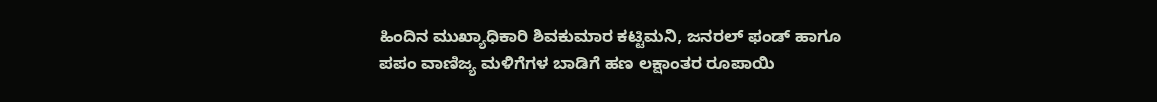ಹಿಂದಿನ ಮುಖ್ಯಾಧಿಕಾರಿ ಶಿವಕುಮಾರ ಕಟ್ಟಿಮನಿ, ಜನರಲ್‌ ಫಂಡ್‌ ಹಾಗೂ ಪಪಂ ವಾಣಿಜ್ಯ ಮಳಿಗೆಗಳ ಬಾಡಿಗೆ ಹಣ ಲಕ್ಷಾಂತರ ರೂಪಾಯಿ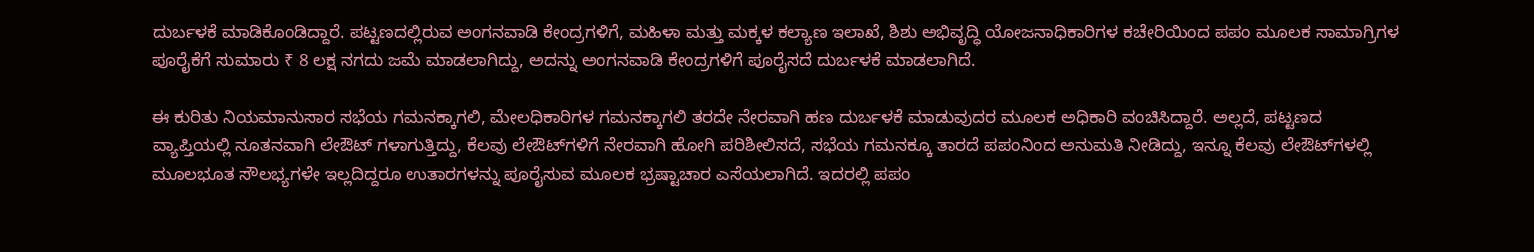ದುರ್ಬಳಕೆ ಮಾಡಿಕೊಂಡಿದ್ದಾರೆ. ಪಟ್ಟಣದಲ್ಲಿರುವ ಅಂಗನವಾಡಿ ಕೇಂದ್ರಗಳಿಗೆ, ಮಹಿಳಾ ಮತ್ತು ಮಕ್ಕಳ ಕಲ್ಯಾಣ ಇಲಾಖೆ, ಶಿಶು ಅಭಿವೃದ್ಧಿ ಯೋಜನಾಧಿಕಾರಿಗಳ ಕಚೇರಿಯಿಂದ ಪಪಂ ಮೂಲಕ ಸಾಮಾಗ್ರಿಗಳ ಪೂರೈಕೆಗೆ ಸುಮಾರು ₹ 8 ಲಕ್ಷ ನಗದು ಜಮೆ ಮಾಡಲಾಗಿದ್ದು, ಅದನ್ನು ಅಂಗನವಾಡಿ ಕೇಂದ್ರಗಳಿಗೆ ಪೂರೈಸದೆ ದುರ್ಬಳಕೆ ಮಾಡಲಾಗಿದೆ.

ಈ ಕುರಿತು ನಿಯಮಾನುಸಾರ ಸಭೆಯ ಗಮನಕ್ಕಾಗಲಿ, ಮೇಲಧಿಕಾರಿಗಳ ಗಮನಕ್ಕಾಗಲಿ ತರದೇ ನೇರವಾಗಿ ಹಣ ದುರ್ಬಳಕೆ ಮಾಡುವುದರ ಮೂಲಕ ಅಧಿಕಾರಿ ವಂಚಿಸಿದ್ದಾರೆ. ಅಲ್ಲದೆ, ಪಟ್ಟಣದ ವ್ಯಾಪ್ತಿಯಲ್ಲಿ ನೂತನವಾಗಿ ಲೇಔಟ್ ಗಳಾಗುತ್ತಿದ್ದು, ಕೆಲವು ಲೇಔಟ್‌ಗಳಿಗೆ ನೇರವಾಗಿ ಹೋಗಿ ಪರಿಶೀಲಿಸದೆ, ಸಭೆಯ ಗಮನಕ್ಕೂ ತಾರದೆ ಪಪಂನಿಂದ ಅನುಮತಿ ನೀಡಿದ್ದು, ಇನ್ನೂ ಕೆಲವು ಲೇಔಟ್‌ಗಳಲ್ಲಿ ಮೂಲಭೂತ ಸೌಲಭ್ಯಗಳೇ ಇಲ್ಲದಿದ್ದರೂ ಉತಾರಗಳನ್ನು ಪೂರೈಸುವ ಮೂಲಕ ಭ್ರಷ್ಟಾಚಾರ ಎಸೆಯಲಾಗಿದೆ. ಇದರಲ್ಲಿ ಪಪಂ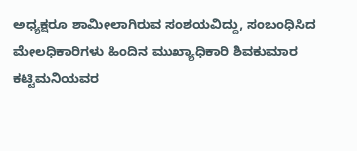ಅಧ್ಯಕ್ಷರೂ ಶಾಮೀಲಾಗಿರುವ ಸಂಶಯವಿದ್ದು, ಸಂಬಂಧಿಸಿದ ಮೇಲಧಿಕಾರಿಗಳು ಹಿಂದಿನ ಮುಖ್ಯಾಧಿಕಾರಿ ಶಿವಕುಮಾರ ಕಟ್ಟಿಮನಿಯವರ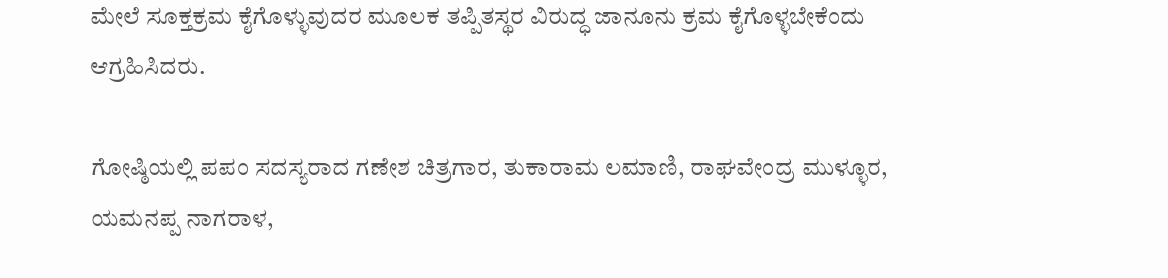ಮೇಲೆ ಸೂಕ್ತಕ್ರಮ ಕೈಗೊಳ್ಳುವುದರ ಮೂಲಕ ತಪ್ಪಿತಸ್ಥರ ವಿರುದ್ಧ ಜಾನೂನು ಕ್ರಮ ಕೈಗೊಳ್ಳಬೇಕೆಂದು ಆಗ್ರಹಿಸಿದರು.

ಗೋಷ್ಠಿಯಲ್ಲಿ ಪಪಂ ಸದಸ್ಯರಾದ ಗಣೇಶ ಚಿತ್ರಗಾರ, ತುಕಾರಾಮ ಲಮಾಣಿ, ರಾಘವೇಂದ್ರ ಮುಳ್ಳೂರ, ಯಮನಪ್ಪ ನಾಗರಾಳ,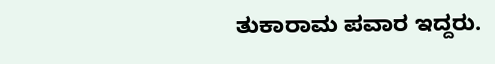ತುಕಾರಾಮ ಪವಾರ ಇದ್ದರು.